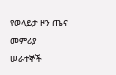የወላይታ ዞን ጤና መምሪያ ሠራተኞች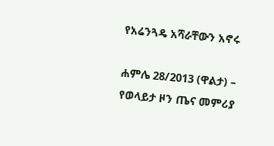የአሬንጓዴ አሻራቸውን አኖሩ

ሐምሌ 28/2013 (ዋልታ) – የወላይታ ዞን ጤና መምሪያ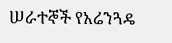ሠራተኞች የአሬንጓዴ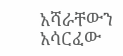አሻራቸውን አሳርፈው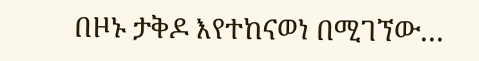በዞኑ ታቅዶ እየተከናወነ በሚገኘው…